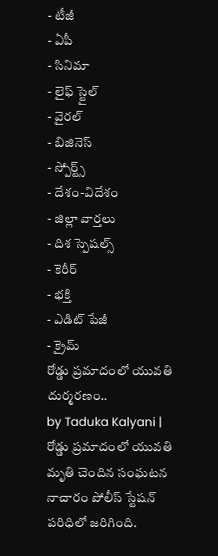- టీజీ
- ఏపీ
- సినిమా
- లైఫ్ స్టైల్
- వైరల్
- బిజినెస్
- స్పోర్ట్స్
- దేశం-విదేశం
- జిల్లా వార్తలు
- దిశ స్పెషల్స్
- కెరీర్
- భక్తి
- ఎడిట్ పేజీ
- క్రైమ్
రోడ్డు ప్రమాదంలో యువతి దుర్మరణం..
by Taduka Kalyani |
రోడ్డు ప్రమాదంలో యువతి మృతి చెందిన సంఘటన నాచారం పోలీస్ స్టేషన్ పరిధిలో జరిగింది.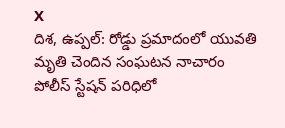X
దిశ, ఉప్పల్: రోడ్డు ప్రమాదంలో యువతి మృతి చెందిన సంఘటన నాచారం పోలీస్ స్టేషన్ పరిధిలో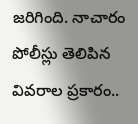జరిగింది. నాచారం పోలీస్లు తెలిపిన వివరాల ప్రకారం..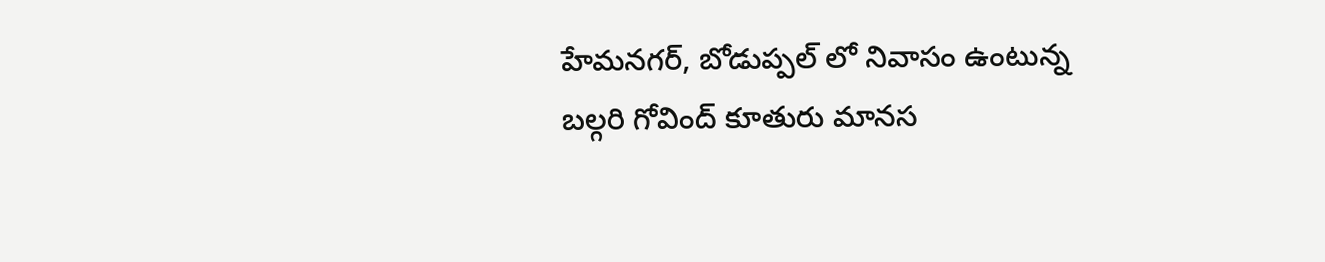హేమనగర్, బోడుప్పల్ లో నివాసం ఉంటున్న బల్గరి గోవింద్ కూతురు మానస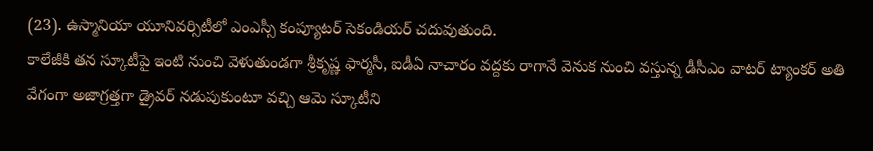(23). ఉస్మానియా యూనివర్సిటీలో ఎంఎస్సీ కంప్యూటర్ సెకండియర్ చదువుతుంది.
కాలేజీకి తన స్కూటీపై ఇంటి నుంచి వెళుతుండగా శ్రీకృష్ణ ఫార్మసీ, ఐడీఏ నాచారం వద్దకు రాగానే వెనుక నుంచి వస్తున్న డీసీఎం వాటర్ ట్యాంకర్ అతి వేగంగా అజాగ్రత్తగా డ్రైవర్ నడుపుకుంటూ వచ్చి ఆమె స్కూటీని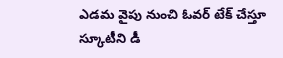ఎడమ వైపు నుంచి ఓవర్ టేక్ చేస్తూ స్కూటీని డీ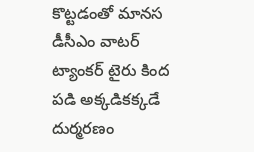కొట్టడంతో మానస డీసీఎం వాటర్ ట్యాంకర్ టైరు కింద పడి అక్కడికక్కడే దుర్మరణం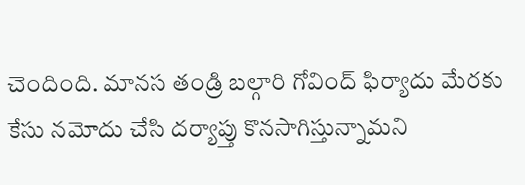చెందింది. మానస తండ్రి బల్గారి గోవింద్ ఫిర్యాదు మేరకు కేసు నమోదు చేసి దర్యాప్తు కొనసాగిస్తున్నామని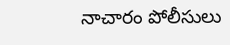నాచారం పోలీసులు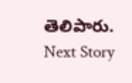తెలిపారు.
Next Story